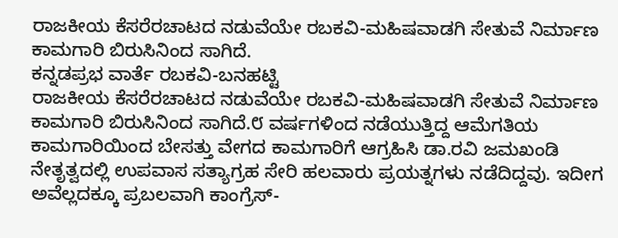ರಾಜಕೀಯ ಕೆಸರೆರಚಾಟದ ನಡುವೆಯೇ ರಬಕವಿ-ಮಹಿಷವಾಡಗಿ ಸೇತುವೆ ನಿರ್ಮಾಣ ಕಾಮಗಾರಿ ಬಿರುಸಿನಿಂದ ಸಾಗಿದೆ.
ಕನ್ನಡಪ್ರಭ ವಾರ್ತೆ ರಬಕವಿ-ಬನಹಟ್ಟಿ
ರಾಜಕೀಯ ಕೆಸರೆರಚಾಟದ ನಡುವೆಯೇ ರಬಕವಿ-ಮಹಿಷವಾಡಗಿ ಸೇತುವೆ ನಿರ್ಮಾಣ ಕಾಮಗಾರಿ ಬಿರುಸಿನಿಂದ ಸಾಗಿದೆ.೮ ವರ್ಷಗಳಿಂದ ನಡೆಯುತ್ತಿದ್ದ ಆಮೆಗತಿಯ ಕಾಮಗಾರಿಯಿಂದ ಬೇಸತ್ತು ವೇಗದ ಕಾಮಗಾರಿಗೆ ಆಗ್ರಹಿಸಿ ಡಾ.ರವಿ ಜಮಖಂಡಿ ನೇತೃತ್ವದಲ್ಲಿ ಉಪವಾಸ ಸತ್ಯಾಗ್ರಹ ಸೇರಿ ಹಲವಾರು ಪ್ರಯತ್ನಗಳು ನಡೆದಿದ್ದವು. ಇದೀಗ ಅವೆಲ್ಲದಕ್ಕೂ ಪ್ರಬಲವಾಗಿ ಕಾಂಗ್ರೆಸ್-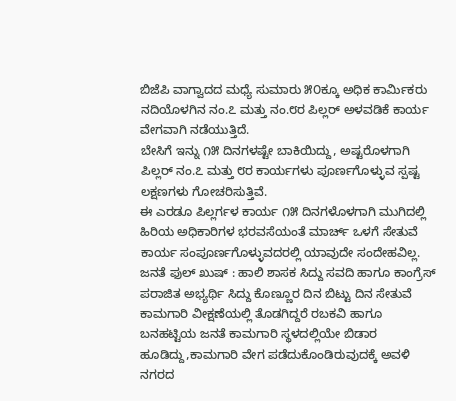ಬಿಜೆಪಿ ವಾಗ್ವಾದದ ಮಧ್ಯೆ ಸುಮಾರು ೫೦ಕ್ಕೂ ಅಧಿಕ ಕಾರ್ಮಿಕರು ನದಿಯೊಳಗಿನ ನಂ.೭ ಮತ್ತು ನಂ.೮ರ ಪಿಲ್ಲರ್ ಅಳವಡಿಕೆ ಕಾರ್ಯ ವೇಗವಾಗಿ ನಡೆಯುತ್ತಿದೆ.
ಬೇಸಿಗೆ ಇನ್ನು ೧೫ ದಿನಗಳಷ್ಟೇ ಬಾಕಿಯಿದ್ದು, ಅಷ್ಟರೊಳಗಾಗಿ ಪಿಲ್ಲರ್ ನಂ.೭ ಮತ್ತು ೮ರ ಕಾರ್ಯಗಳು ಪೂರ್ಣಗೊಳ್ಳುವ ಸ್ಪಷ್ಟ ಲಕ್ಷಣಗಳು ಗೋಚರಿಸುತ್ತಿವೆ.
ಈ ಎರಡೂ ಪಿಲ್ಲರ್ಗಳ ಕಾರ್ಯ ೧೫ ದಿನಗಳೊಳಗಾಗಿ ಮುಗಿದಲ್ಲಿ ಹಿರಿಯ ಅಧಿಕಾರಿಗಳ ಭರವಸೆಯಂತೆ ಮಾರ್ಚ್ ಒಳಗೆ ಸೇತುವೆ ಕಾರ್ಯ ಸಂಪೂರ್ಣಗೊಳ್ಳುವದರಲ್ಲಿ ಯಾವುದೇ ಸಂದೇಹವಿಲ್ಲ.
ಜನತೆ ಫುಲ್ ಖುಷ್ : ಹಾಲಿ ಶಾಸಕ ಸಿದ್ದು ಸವದಿ ಹಾಗೂ ಕಾಂಗ್ರೆಸ್ ಪರಾಜಿತ ಅಭ್ಯರ್ಥಿ ಸಿದ್ದು ಕೊಣ್ಣೂರ ದಿನ ಬಿಟ್ಟು ದಿನ ಸೇತುವೆ ಕಾಮಗಾರಿ ವೀಕ್ಷಣೆಯಲ್ಲಿ ತೊಡಗಿದ್ದರೆ ರಬಕವಿ ಹಾಗೂ ಬನಹಟ್ಟಿಯ ಜನತೆ ಕಾಮಗಾರಿ ಸ್ಥಳದಲ್ಲಿಯೇ ಬಿಡಾರ ಹೂಡಿದ್ದು,ಕಾಮಗಾರಿ ವೇಗ ಪಡೆದುಕೊಂಡಿರುವುದಕ್ಕೆ ಅವಳಿ ನಗರದ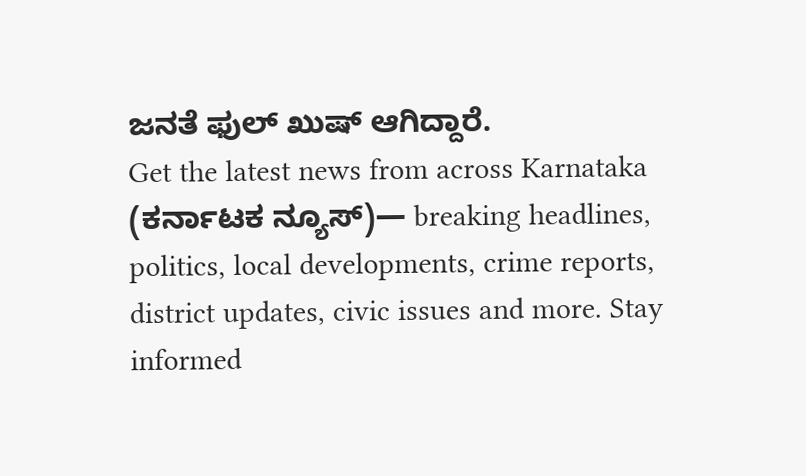ಜನತೆ ಫುಲ್ ಖುಷ್ ಆಗಿದ್ದಾರೆ.
Get the latest news from across Karnataka (ಕರ್ನಾಟಕ ನ್ಯೂಸ್)— breaking headlines, politics, local developments, crime reports, district updates, civic issues and more. Stay informed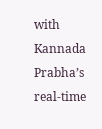with Kannada Prabha’s real‑time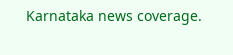Karnataka news coverage.